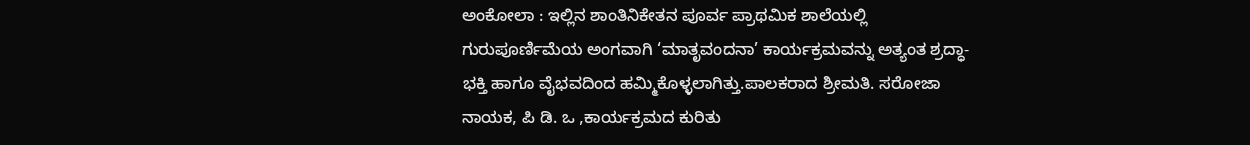ಅಂಕೋಲಾ : ಇಲ್ಲಿನ ಶಾಂತಿನಿಕೇತನ ಪೂರ್ವ ಪ್ರಾಥಮಿಕ ಶಾಲೆಯಲ್ಲಿ ಗುರುಪೂರ್ಣಿಮೆಯ ಅಂಗವಾಗಿ ‘ಮಾತೃವಂದನಾ’ ಕಾರ್ಯಕ್ರಮವನ್ನು ಅತ್ಯಂತ ಶ್ರದ್ಧಾ-ಭಕ್ತಿ ಹಾಗೂ ವೈಭವದಿಂದ ಹಮ್ಮಿಕೊಳ್ಳಲಾಗಿತ್ತು.ಪಾಲಕರಾದ ಶ್ರೀಮತಿ. ಸರೋಜಾ ನಾಯಕ, ಪಿ ಡಿ. ಒ ,ಕಾರ್ಯಕ್ರಮದ ಕುರಿತು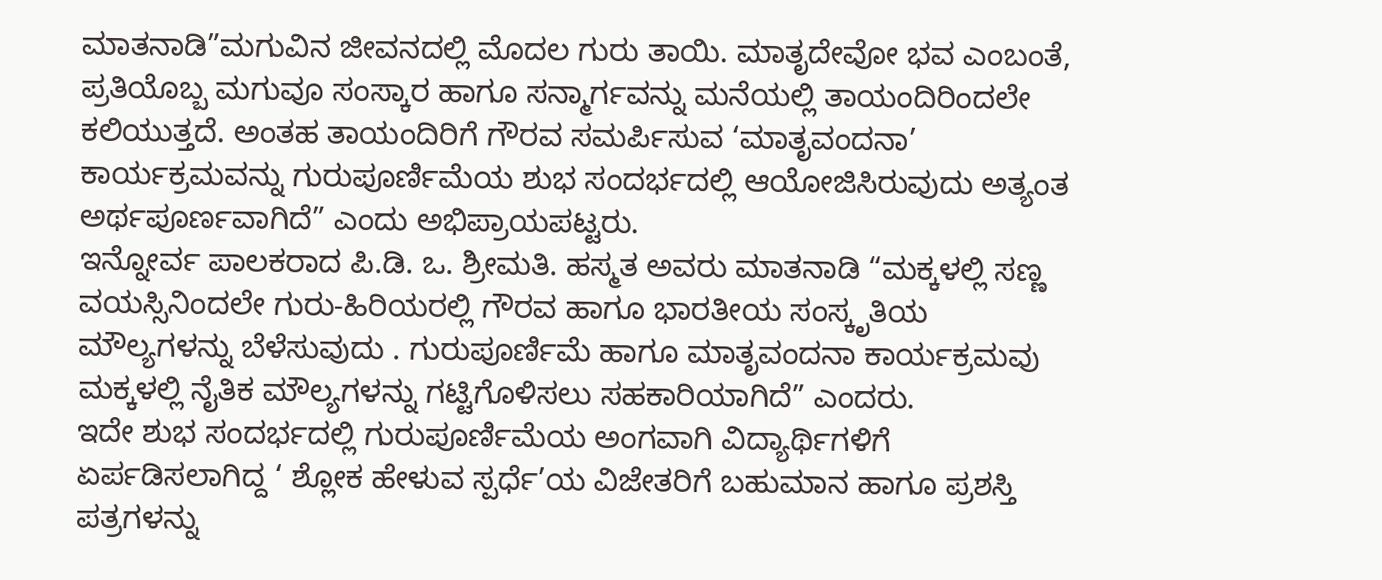ಮಾತನಾಡಿ”ಮಗುವಿನ ಜೀವನದಲ್ಲಿ ಮೊದಲ ಗುರು ತಾಯಿ. ಮಾತೃದೇವೋ ಭವ ಎಂಬಂತೆ, ಪ್ರತಿಯೊಬ್ಬ ಮಗುವೂ ಸಂಸ್ಕಾರ ಹಾಗೂ ಸನ್ಮಾರ್ಗವನ್ನು ಮನೆಯಲ್ಲಿ ತಾಯಂದಿರಿಂದಲೇ ಕಲಿಯುತ್ತದೆ. ಅಂತಹ ತಾಯಂದಿರಿಗೆ ಗೌರವ ಸಮರ್ಪಿಸುವ ‘ಮಾತೃವಂದನಾ’ ಕಾರ್ಯಕ್ರಮವನ್ನು ಗುರುಪೂರ್ಣಿಮೆಯ ಶುಭ ಸಂದರ್ಭದಲ್ಲಿ ಆಯೋಜಿಸಿರುವುದು ಅತ್ಯಂತ ಅರ್ಥಪೂರ್ಣವಾಗಿದೆ” ಎಂದು ಅಭಿಪ್ರಾಯಪಟ್ಟರು.
ಇನ್ನೋರ್ವ ಪಾಲಕರಾದ ಪಿ.ಡಿ. ಒ. ಶ್ರೀಮತಿ. ಹಸ್ಮತ ಅವರು ಮಾತನಾಡಿ “ಮಕ್ಕಳಲ್ಲಿ ಸಣ್ಣ ವಯಸ್ಸಿನಿಂದಲೇ ಗುರು-ಹಿರಿಯರಲ್ಲಿ ಗೌರವ ಹಾಗೂ ಭಾರತೀಯ ಸಂಸ್ಕೃತಿಯ ಮೌಲ್ಯಗಳನ್ನು ಬೆಳೆಸುವುದು . ಗುರುಪೂರ್ಣಿಮೆ ಹಾಗೂ ಮಾತೃವಂದನಾ ಕಾರ್ಯಕ್ರಮವು ಮಕ್ಕಳಲ್ಲಿ ನೈತಿಕ ಮೌಲ್ಯಗಳನ್ನು ಗಟ್ಟಿಗೊಳಿಸಲು ಸಹಕಾರಿಯಾಗಿದೆ” ಎಂದರು.
ಇದೇ ಶುಭ ಸಂದರ್ಭದಲ್ಲಿ ಗುರುಪೂರ್ಣಿಮೆಯ ಅಂಗವಾಗಿ ವಿದ್ಯಾರ್ಥಿಗಳಿಗೆ ಏರ್ಪಡಿಸಲಾಗಿದ್ದ ‘ ಶ್ಲೋಕ ಹೇಳುವ ಸ್ಪರ್ಧೆ’ಯ ವಿಜೇತರಿಗೆ ಬಹುಮಾನ ಹಾಗೂ ಪ್ರಶಸ್ತಿ ಪತ್ರಗಳನ್ನು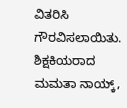ವಿತರಿಸಿ ಗೌರವಿಸಲಾಯಿತು. ಶಿಕ್ಷಕಿಯರಾದ ಮಮತಾ ನಾಯ್ಕ್,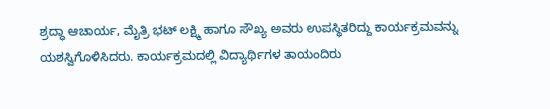ಶ್ರದ್ಧಾ ಆಚಾರ್ಯ, ಮೈತ್ರಿ ಭಟ್ ಲಕ್ಷ್ಮಿ ಹಾಗೂ ಸೌಖ್ಯ ಅವರು ಉಪಸ್ಥಿತರಿದ್ದು ಕಾರ್ಯಕ್ರಮವನ್ನು ಯಶಸ್ವಿಗೊಳಿಸಿದರು. ಕಾರ್ಯಕ್ರಮದಲ್ಲಿ ವಿದ್ಯಾರ್ಥಿಗಳ ತಾಯಂದಿರು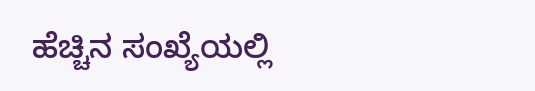ಹೆಚ್ಚಿನ ಸಂಖ್ಯೆಯಲ್ಲಿ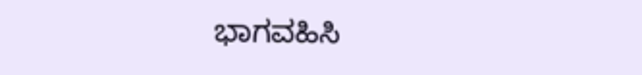ಭಾಗವಹಿಸಿ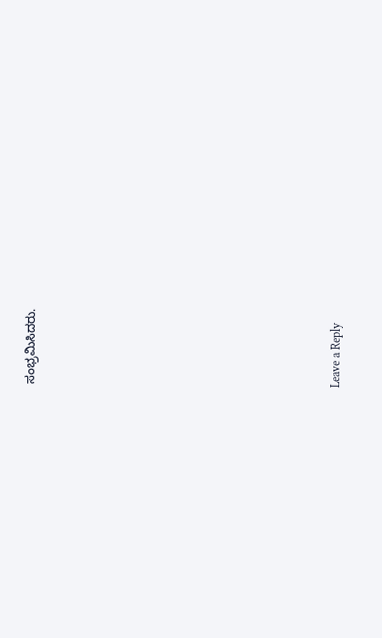ಸಂಭ್ರಮಿಸಿದರು.













Leave a Reply